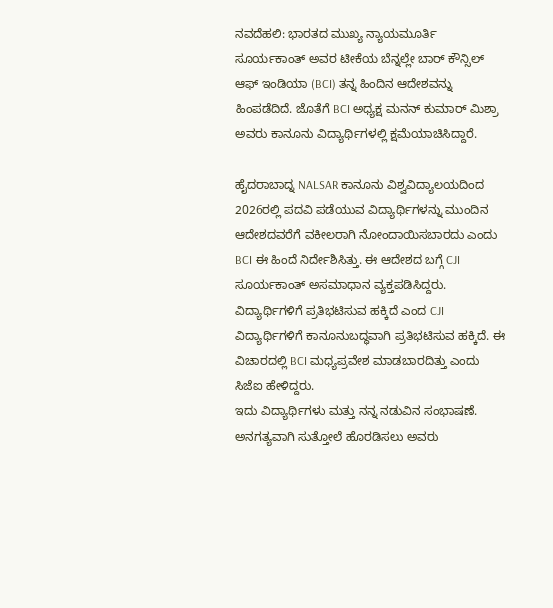ನವದೆಹಲಿ: ಭಾರತದ ಮುಖ್ಯ ನ್ಯಾಯಮೂರ್ತಿ ಸೂರ್ಯಕಾಂತ್ ಅವರ ಟೀಕೆಯ ಬೆನ್ನಲ್ಲೇ ಬಾರ್ ಕೌನ್ಸಿಲ್ ಆಫ್ ಇಂಡಿಯಾ (BCI) ತನ್ನ ಹಿಂದಿನ ಆದೇಶವನ್ನು ಹಿಂಪಡೆದಿದೆ. ಜೊತೆಗೆ BCI ಅಧ್ಯಕ್ಷ ಮನನ್ ಕುಮಾರ್ ಮಿಶ್ರಾ ಅವರು ಕಾನೂನು ವಿದ್ಯಾರ್ಥಿಗಳಲ್ಲಿ ಕ್ಷಮೆಯಾಚಿಸಿದ್ದಾರೆ.

ಹೈದರಾಬಾದ್ನ NALSAR ಕಾನೂನು ವಿಶ್ವವಿದ್ಯಾಲಯದಿಂದ 2026ರಲ್ಲಿ ಪದವಿ ಪಡೆಯುವ ವಿದ್ಯಾರ್ಥಿಗಳನ್ನು ಮುಂದಿನ ಆದೇಶದವರೆಗೆ ವಕೀಲರಾಗಿ ನೋಂದಾಯಿಸಬಾರದು ಎಂದು BCI ಈ ಹಿಂದೆ ನಿರ್ದೇಶಿಸಿತ್ತು. ಈ ಆದೇಶದ ಬಗ್ಗೆ CJI ಸೂರ್ಯಕಾಂತ್ ಅಸಮಾಧಾನ ವ್ಯಕ್ತಪಡಿಸಿದ್ದರು.
ವಿದ್ಯಾರ್ಥಿಗಳಿಗೆ ಪ್ರತಿಭಟಿಸುವ ಹಕ್ಕಿದೆ ಎಂದ CJI
ವಿದ್ಯಾರ್ಥಿಗಳಿಗೆ ಕಾನೂನುಬದ್ಧವಾಗಿ ಪ್ರತಿಭಟಿಸುವ ಹಕ್ಕಿದೆ. ಈ ವಿಚಾರದಲ್ಲಿ BCI ಮಧ್ಯಪ್ರವೇಶ ಮಾಡಬಾರದಿತ್ತು ಎಂದು ಸಿಜೆಐ ಹೇಳಿದ್ದರು.
ಇದು ವಿದ್ಯಾರ್ಥಿಗಳು ಮತ್ತು ನನ್ನ ನಡುವಿನ ಸಂಭಾಷಣೆ. ಅನಗತ್ಯವಾಗಿ ಸುತ್ತೋಲೆ ಹೊರಡಿಸಲು ಅವರು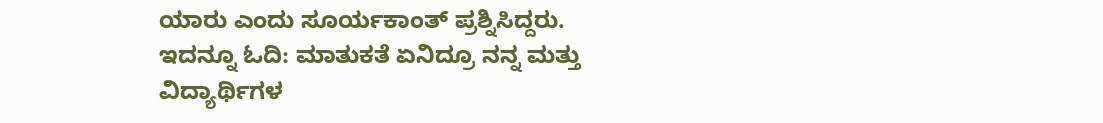ಯಾರು ಎಂದು ಸೂರ್ಯಕಾಂತ್ ಪ್ರಶ್ನಿಸಿದ್ದರು. ಇದನ್ನೂ ಓದಿ: ಮಾತುಕತೆ ಏನಿದ್ರೂ ನನ್ನ ಮತ್ತು ವಿದ್ಯಾರ್ಥಿಗಳ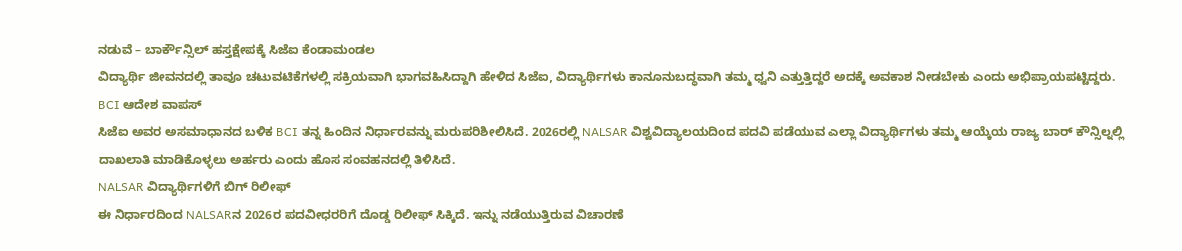ನಡುವೆ – ಬಾರ್ಕೌನ್ಸಿಲ್ ಹಸ್ತಕ್ಷೇಪಕ್ಕೆ ಸಿಜೆಐ ಕೆಂಡಾಮಂಡಲ
ವಿದ್ಯಾರ್ಥಿ ಜೀವನದಲ್ಲಿ ತಾವೂ ಚಟುವಟಿಕೆಗಳಲ್ಲಿ ಸಕ್ರಿಯವಾಗಿ ಭಾಗವಹಿಸಿದ್ದಾಗಿ ಹೇಳಿದ ಸಿಜೆಐ, ವಿದ್ಯಾರ್ಥಿಗಳು ಕಾನೂನುಬದ್ಧವಾಗಿ ತಮ್ಮ ಧ್ವನಿ ಎತ್ತುತ್ತಿದ್ದರೆ ಅದಕ್ಕೆ ಅವಕಾಶ ನೀಡಬೇಕು ಎಂದು ಅಭಿಪ್ರಾಯಪಟ್ಟಿದ್ದರು.
BCI ಆದೇಶ ವಾಪಸ್
ಸಿಜೆಐ ಅವರ ಅಸಮಾಧಾನದ ಬಳಿಕ BCI ತನ್ನ ಹಿಂದಿನ ನಿರ್ಧಾರವನ್ನು ಮರುಪರಿಶೀಲಿಸಿದೆ. 2026ರಲ್ಲಿ NALSAR ವಿಶ್ವವಿದ್ಯಾಲಯದಿಂದ ಪದವಿ ಪಡೆಯುವ ಎಲ್ಲಾ ವಿದ್ಯಾರ್ಥಿಗಳು ತಮ್ಮ ಆಯ್ಕೆಯ ರಾಜ್ಯ ಬಾರ್ ಕೌನ್ಸಿಲ್ನಲ್ಲಿ ದಾಖಲಾತಿ ಮಾಡಿಕೊಳ್ಳಲು ಅರ್ಹರು ಎಂದು ಹೊಸ ಸಂವಹನದಲ್ಲಿ ತಿಳಿಸಿದೆ.
NALSAR ವಿದ್ಯಾರ್ಥಿಗಳಿಗೆ ಬಿಗ್ ರಿಲೀಫ್
ಈ ನಿರ್ಧಾರದಿಂದ NALSARನ 2026ರ ಪದವೀಧರರಿಗೆ ದೊಡ್ಡ ರಿಲೀಫ್ ಸಿಕ್ಕಿದೆ. ಇನ್ನು ನಡೆಯುತ್ತಿರುವ ವಿಚಾರಣೆ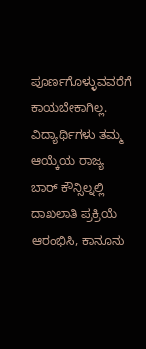ಪೂರ್ಣಗೊಳ್ಳುವವರೆಗೆ ಕಾಯಬೇಕಾಗಿಲ್ಲ. ವಿದ್ಯಾರ್ಥಿಗಳು ತಮ್ಮ ಆಯ್ಕೆಯ ರಾಜ್ಯ ಬಾರ್ ಕೌನ್ಸಿಲ್ನಲ್ಲಿ ದಾಖಲಾತಿ ಪ್ರಕ್ರಿಯೆ ಆರಂಭಿಸಿ, ಕಾನೂನು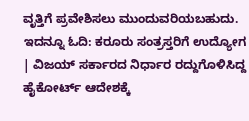ವೃತ್ತಿಗೆ ಪ್ರವೇಶಿಸಲು ಮುಂದುವರಿಯಬಹುದು. ಇದನ್ನೂ ಓದಿ: ಕರೂರು ಸಂತ್ರಸ್ತರಿಗೆ ಉದ್ಯೋಗ | ವಿಜಯ್ ಸರ್ಕಾರದ ನಿರ್ಧಾರ ರದ್ದುಗೊಳಿಸಿದ್ದ ಹೈಕೋರ್ಟ್ ಆದೇಶಕ್ಕೆ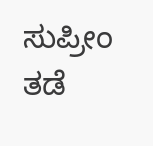ಸುಪ್ರೀಂ ತಡೆ